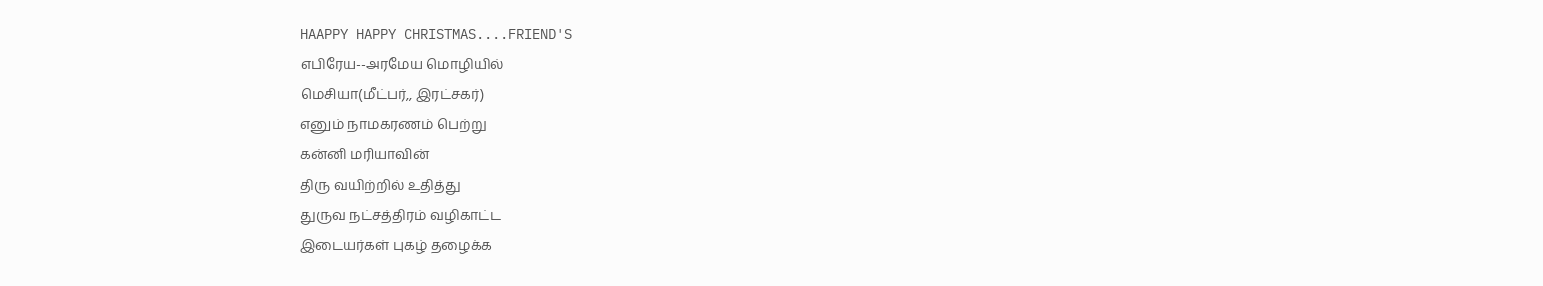HAAPPY HAPPY CHRISTMAS....FRIEND'S
எபிரேய--அரமேய மொழியில்
மெசியா(மீட்பர்,, இரட்சகர்)
எனும் நாமகரணம் பெற்று
கன்னி மரியாவின்
திரு வயிற்றில் உதித்து
துருவ நட்சத்திரம் வழிகாட்ட
இடையர்கள் புகழ் தழைக்க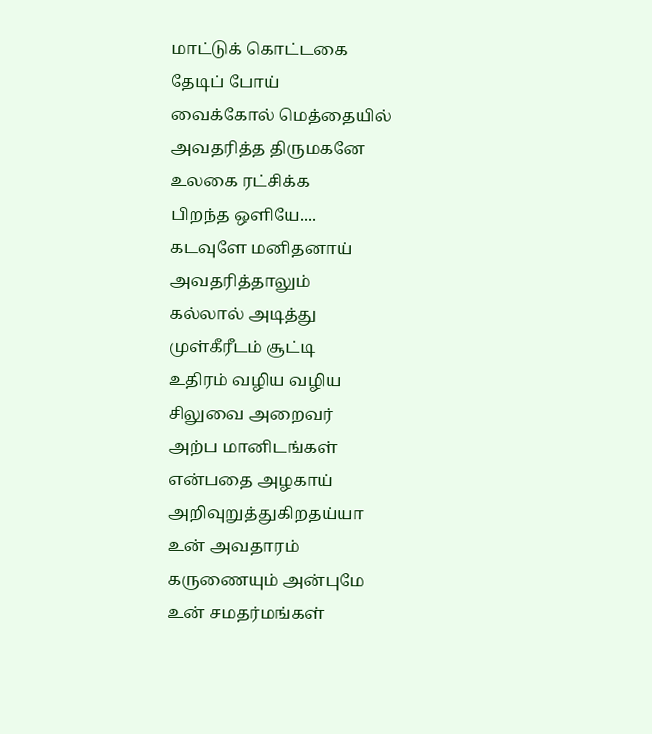மாட்டுக் கொட்டகை
தேடிப் போய்
வைக்கோல் மெத்தையில்
அவதரித்த திருமகனே
உலகை ரட்சிக்க
பிறந்த ஒளியே....
கடவுளே மனிதனாய்
அவதரித்தாலும்
கல்லால் அடித்து
முள்கீரீடம் சூட்டி
உதிரம் வழிய வழிய
சிலுவை அறைவர்
அற்ப மானிடங்கள்
என்பதை அழகாய்
அறிவுறுத்துகிறதய்யா
உன் அவதாரம்
கருணையும் அன்புமே
உன் சமதர்மங்கள்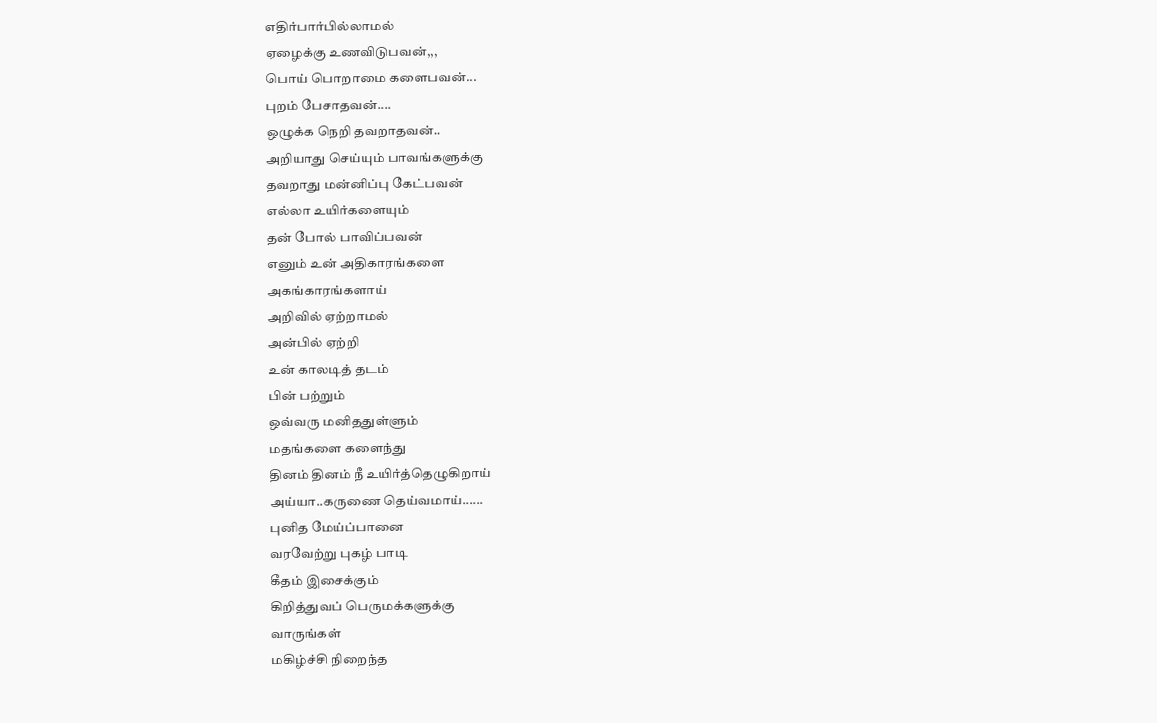எதிர்பார்பில்லாமல்
ஏழைக்கு உணவிடுபவன்,,,
பொய் பொறாமை களைபவன்...
புறம் பேசாதவன்....
ஒழுக்க நெறி தவறாதவன்..
அறியாது செய்யும் பாவங்களுக்கு
தவறாது மன்னிப்பு கேட்பவன்
எல்லா உயிர்களையும்
தன் போல் பாவிப்பவன்
எனும் உன் அதிகாரங்களை
அகங்காரங்களாய்
அறிவில் ஏற்றாமல்
அன்பில் ஏற்றி
உன் காலடித் தடம்
பின் பற்றும்
ஒவ்வரு மனிததுள்ளும்
மதங்களை களைந்து
தினம் தினம் நீ உயிர்த்தெழுகிறாய்
அய்யா..கருணை தெய்வமாய்......
புனித மேய்ப்பானை
வரவேற்று புகழ் பாடி
கீதம் இசைக்கும்
கிறித்துவப் பெருமக்களுக்கு
வாருங்கள்
மகிழ்ச்சி நிறைந்த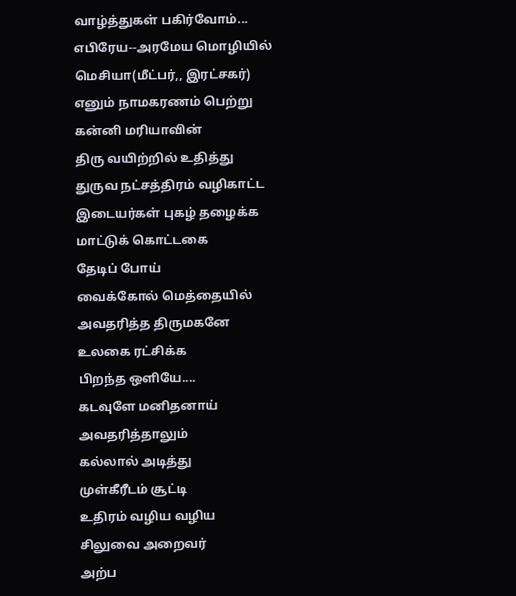வாழ்த்துகள் பகிர்வோம்...
எபிரேய--அரமேய மொழியில்
மெசியா(மீட்பர்,, இரட்சகர்)
எனும் நாமகரணம் பெற்று
கன்னி மரியாவின்
திரு வயிற்றில் உதித்து
துருவ நட்சத்திரம் வழிகாட்ட
இடையர்கள் புகழ் தழைக்க
மாட்டுக் கொட்டகை
தேடிப் போய்
வைக்கோல் மெத்தையில்
அவதரித்த திருமகனே
உலகை ரட்சிக்க
பிறந்த ஒளியே....
கடவுளே மனிதனாய்
அவதரித்தாலும்
கல்லால் அடித்து
முள்கீரீடம் சூட்டி
உதிரம் வழிய வழிய
சிலுவை அறைவர்
அற்ப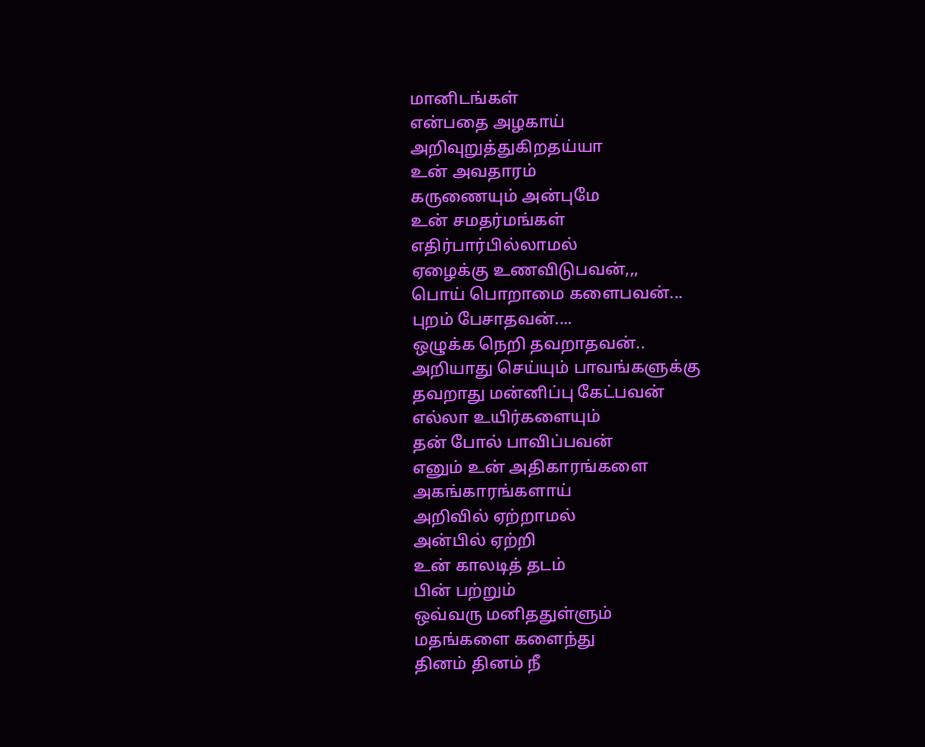மானிடங்கள்
என்பதை அழகாய்
அறிவுறுத்துகிறதய்யா
உன் அவதாரம்
கருணையும் அன்புமே
உன் சமதர்மங்கள்
எதிர்பார்பில்லாமல்
ஏழைக்கு உணவிடுபவன்,,,
பொய் பொறாமை களைபவன்...
புறம் பேசாதவன்....
ஒழுக்க நெறி தவறாதவன்..
அறியாது செய்யும் பாவங்களுக்கு
தவறாது மன்னிப்பு கேட்பவன்
எல்லா உயிர்களையும்
தன் போல் பாவிப்பவன்
எனும் உன் அதிகாரங்களை
அகங்காரங்களாய்
அறிவில் ஏற்றாமல்
அன்பில் ஏற்றி
உன் காலடித் தடம்
பின் பற்றும்
ஒவ்வரு மனிததுள்ளும்
மதங்களை களைந்து
தினம் தினம் நீ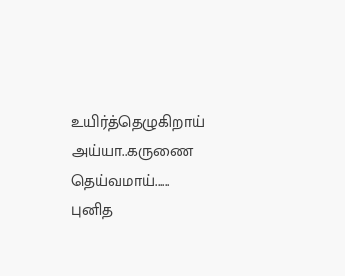உயிர்த்தெழுகிறாய்
அய்யா..கருணை தெய்வமாய்......
புனித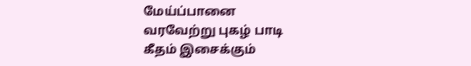மேய்ப்பானை
வரவேற்று புகழ் பாடி
கீதம் இசைக்கும்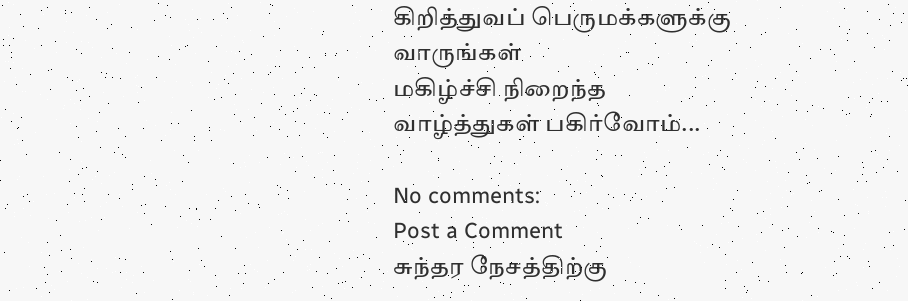கிறித்துவப் பெருமக்களுக்கு
வாருங்கள்
மகிழ்ச்சி நிறைந்த
வாழ்த்துகள் பகிர்வோம்...

No comments:
Post a Comment
சுந்தர நேசத்திற்கு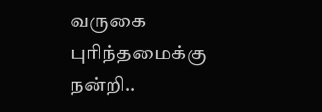வருகை புரிந்தமைக்கு நன்றி..